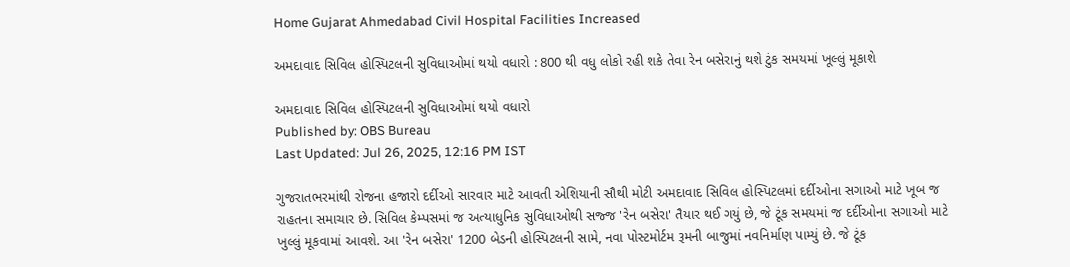Home Gujarat Ahmedabad Civil Hospital Facilities Increased

અમદાવાદ સિવિલ હોસ્પિટલની સુવિધાઓમાં થયો વધારો : 800 થી વધુ લોકો રહી શકે તેવા રેન બસેરાનું થશે ટુંક સમયમાં ખૂલ્લું મૂકાશે

અમદાવાદ સિવિલ હોસ્પિટલની સુવિધાઓમાં થયો વધારો
Published by: OBS Bureau
Last Updated: Jul 26, 2025, 12:16 PM IST

ગુજરાતભરમાંથી રોજના હજારો દર્દીઓ સારવાર માટે આવતી એશિયાની સૌથી મોટી અમદાવાદ સિવિલ હોસ્પિટલમાં દર્દીઓના સગાઓ માટે ખૂબ જ રાહતના સમાચાર છે. સિવિલ કેમ્પસમાં જ અત્યાધુનિક સુવિધાઓથી સજ્જ 'રેન બસેરા' તૈયાર થઈ ગયું છે, જે ટૂંક સમયમાં જ દર્દીઓના સગાઓ માટે ખુલ્લું મૂકવામાં આવશે. આ 'રેન બસેરા' 1200 બેડની હોસ્પિટલની સામે, નવા પોસ્ટમોર્ટમ રૂમની બાજુમાં નવનિર્માણ પામ્યું છે. જે ટૂંક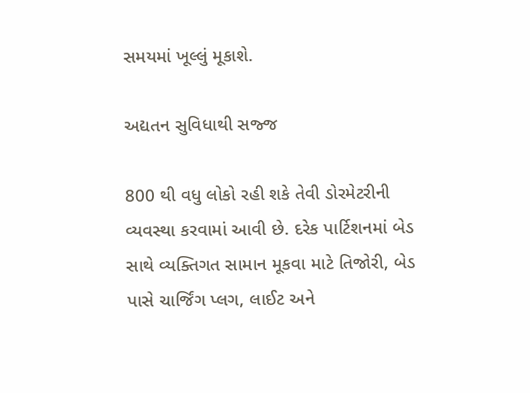સમયમાં ખૂલ્લું મૂકાશે.

અદ્યતન સુવિધાથી સજ્જ

800 થી વધુ લોકો રહી શકે તેવી ડોરમેટરીની વ્યવસ્થા કરવામાં આવી છે. દરેક પાર્ટિશનમાં બેડ સાથે વ્યક્તિગત સામાન મૂકવા માટે તિજોરી, બેડ પાસે ચાર્જિંગ પ્લગ, લાઈટ અને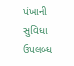પંખાની સુવિધા ઉપલબ્ધ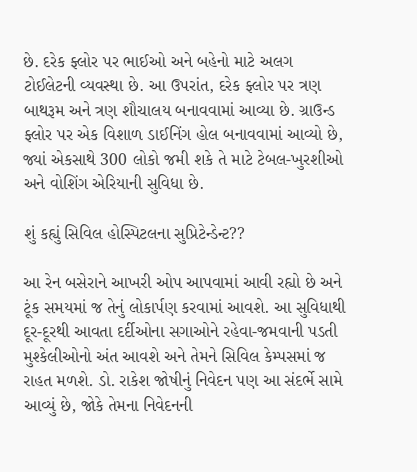છે. દરેક ફ્લોર પર ભાઈઓ અને બહેનો માટે અલગ ટોઈલેટની વ્યવસ્થા છે. આ ઉપરાંત, દરેક ફ્લોર પર ત્રણ બાથરૂમ અને ત્રણ શૌચાલય બનાવવામાં આવ્યા છે. ગ્રાઉન્ડ ફ્લોર પર એક વિશાળ ડાઈનિંગ હોલ બનાવવામાં આવ્યો છે, જ્યાં એકસાથે 300 લોકો જમી શકે તે માટે ટેબલ-ખુરશીઓ અને વોશિંગ એરિયાની સુવિધા છે.

શું કહ્યું સિવિલ હોસ્પિટલના સુપ્રિટેન્ડેન્ટ??

આ રેન બસેરાને આખરી ઓપ આપવામાં આવી રહ્યો છે અને ટૂંક સમયમાં જ તેનું લોકાર્પણ કરવામાં આવશે. આ સુવિધાથી દૂર-દૂરથી આવતા દર્દીઓના સગાઓને રહેવા-જમવાની પડતી મુશ્કેલીઓનો અંત આવશે અને તેમને સિવિલ કેમ્પસમાં જ રાહત મળશે. ડો. રાકેશ જોષીનું નિવેદન પણ આ સંદર્ભે સામે આવ્યું છે, જોકે તેમના નિવેદનની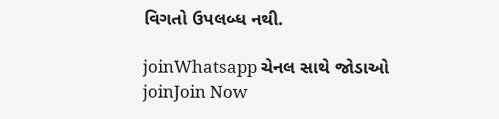વિગતો ઉપલબ્ધ નથી.

joinWhatsapp ચેનલ સાથે જોડાઓ
joinJoin Now